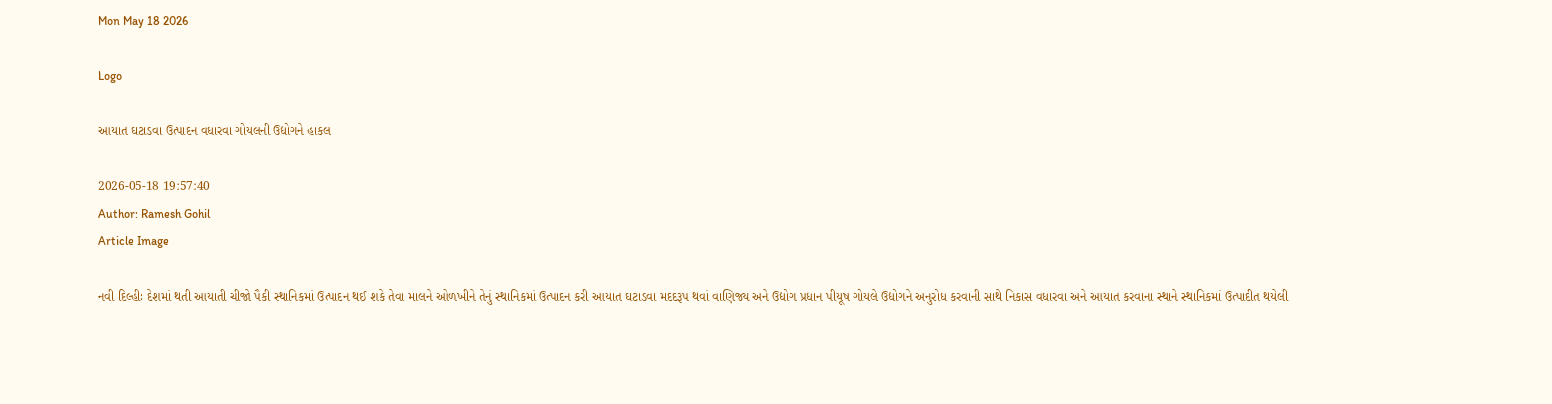Mon May 18 2026

Logo

આયાત ઘટાડવા ઉત્પાદન વધારવા ગોયલની ઉદ્યોગને હાકલ

2026-05-18 19:57:40
Author: Ramesh Gohil
Article Image

નવી દિલ્હીઃ દેશમાં થતી આયાતી ચીજો પૈકી સ્થાનિકમાં ઉત્પાદન થઈ શકે તેવા માલને ઓળખીને તેનું સ્થાનિકમાં ઉત્પાદન કરી આયાત ઘટાડવા મદદરૂપ થવાં વાણિજ્ય અને ઉદ્યોગ પ્રધાન પીયૂષ ગોયલે ઉદ્યોગને અનુરોધ કરવાની સાથે નિકાસ વધારવા અને આયાત કરવાના સ્થાને સ્થાનિકમાં ઉત્પાદીત થયેલી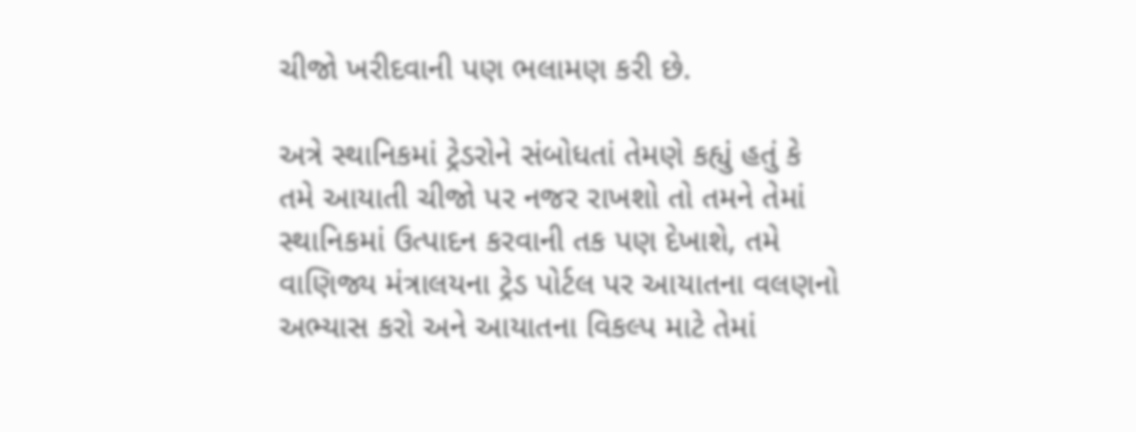ચીજો ખરીદવાની પણ ભલામણ કરી છે.

અત્રે સ્થાનિકમાં ટ્રેડરોને સંબોધતાં તેમણે કહ્યું હતું કે તમે આયાતી ચીજો પર નજર રાખશો તો તમને તેમાં સ્થાનિકમાં ઉત્પાદન કરવાની તક પણ દેખાશે, તમે વાણિજ્ય મંત્રાલયના ટ્રેડ પોર્ટલ પર આયાતના વલણનો અભ્યાસ કરો અને આયાતના વિકલ્પ માટે તેમાં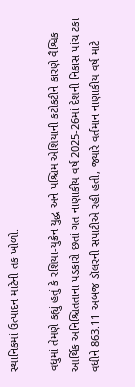સ્થાનિકમાં ઉત્પાદન માટેની તક ખોળો.

વધુમાં તેમણે કહ્યું હતું કે રશિયા-યુક્રેન યુદ્ધ અને પશ્ચિમ એશિયાની કટોકટીને કારણે વૈશ્વિક આર્થિક અનિશ્ચિતતાના પડકારો છતાં ગત નાણાકીય વર્ષ 2025-26માં દેશની નિકાસ પાંચ ટકા વધીને 863.11 અબજ ડૉલરની સપાટીએ રહી હતી, જ્યારે વર્તમાન નાણાકીય વર્ષ માટે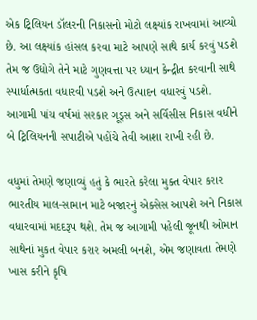એક ટ્રિલિયન ડૉલરની નિકાસનો મોટો લક્ષ્યાંક રાખવામાં આવ્યો છે. આ લક્ષ્યાંક હાંસલ કરવા માટે આપણે સાથે કાર્ય કરવું પડશે તેમ જ ઉદ્યોગે તેને માટે ગુણવત્તા પર ધ્યાન કેન્દ્રીત કરવાની સાથે સ્પાર્ધાત્મકતા વધારવી પડશે અને ઉત્પાદન વધારવું પડશે. આગામી પાંચ વર્ષમાં સરકાર ગૂડ્સ અને સર્વિસીસ નિકાસ વધીને બે ટ્રિલિયનની સપાટીએ પહોંચે તેવી આશા રાખી રહી છે.

વધુમાં તેમણે જણાવ્યું હતું કે ભારતે કરેલા મુક્ત વેપાર કરાર ભારતીય માલ-સામાન માટે બજારનું એક્સેસ આપશે અને નિકાસ વધારવામાં મદદરૂપ થશે. તેમ જ આગામી પહેલી જૂનથી ઓમાન સાથેનાં મુકત વેપાર કરાર અમલી બનશે, એમ જણાવતા તેમણે ખાસ કરીને કૃષિ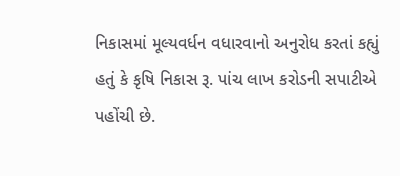નિકાસમાં મૂલ્યવર્ધન વધારવાનો અનુરોધ કરતાં કહ્યું હતું કે કૃષિ નિકાસ રૂ. પાંચ લાખ કરોડની સપાટીએ પહોંચી છે.